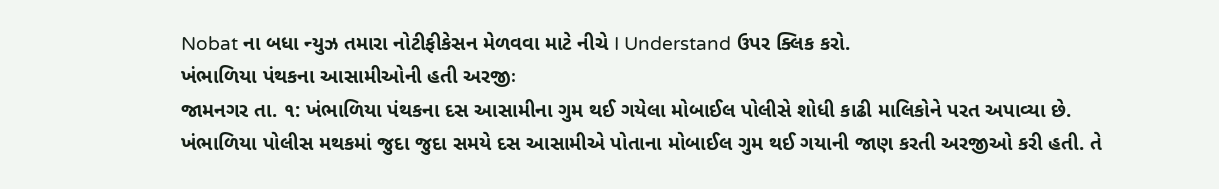Nobat ના બધા ન્યુઝ તમારા નોટીફીકેસન મેળવવા માટે નીચે I Understand ઉપર ક્લિક કરો.
ખંભાળિયા પંથકના આસામીઓની હતી અરજીઃ
જામનગર તા. ૧: ખંભાળિયા પંથકના દસ આસામીના ગુમ થઈ ગયેલા મોબાઈલ પોલીસે શોધી કાઢી માલિકોને પરત અપાવ્યા છે.
ખંભાળિયા પોલીસ મથકમાં જુદા જુદા સમયે દસ આસામીએ પોતાના મોબાઈલ ગુમ થઈ ગયાની જાણ કરતી અરજીઓ કરી હતી. તે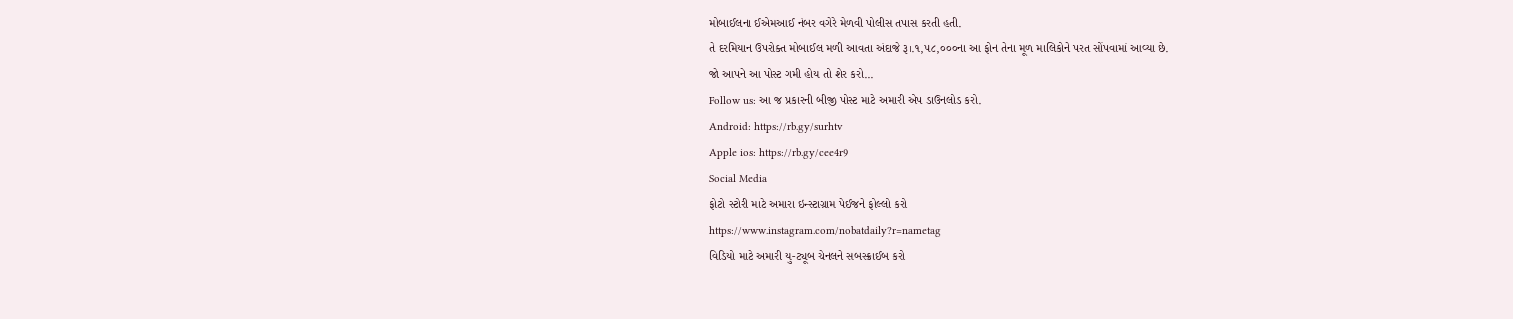મોબાઈલના ઈએમઆઈ નંબર વગેરે મેળવી પોલીસ તપાસ કરતી હતી.
તે દરમિયાન ઉપરોક્ત મોબાઈલ મળી આવતા અંદાજે રૂ।.૧,૫૮,૦૦૦ના આ ફોન તેના મૂળ માલિકોને પરત સોંપવામાં આવ્યા છે.
જો આપને આ પોસ્ટ ગમી હોય તો શેર કરો...
Follow us: આ જ પ્રકારની બીજી પોસ્ટ માટે અમારી એપ ડાઉનલોડ કરો.
Android: https://rb.gy/surhtv
Apple ios: https://rb.gy/cee4r9
Social Media
ફોટો સ્ટોરી માટે અમારા ઇન્સ્ટાગ્રામ પેઈજને ફોલ્લો કરો
https://www.instagram.com/nobatdaily?r=nametag
વિડિયો માટે અમારી યુ-ટ્યૂબ ચેનલને સબસ્ક્રાઈબ કરો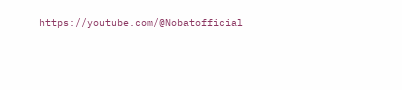https://youtube.com/@Nobatofficial